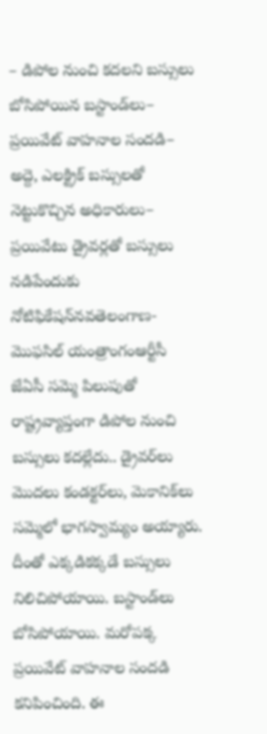– డిపోల నుంచి కదలని బస్సులు బోసిపోయిన బస్టాండ్‌లు– ప్రయివేట్‌ వాహనాల సందడి– అద్దె, ఎలక్ట్రిక్‌ బస్సులతో నెట్టుకొచ్చిన అధికారులు– ప్రయివేటు డ్రైవర్లతో బస్సులు నడిపేందుకు నోటిఫికేషన్‌నవతెలంగాణ- మొఫసిల్‌ యంత్రాంగంఆర్టీసీ జేఏసీ సమ్మె పిలుపుతో రాష్ట్రవ్యాప్తంగా డిపోల నుంచి బస్సులు కదల్లేదు.. డ్రైవర్‌లు మొదలు కండక్టర్‌లు, మెకానిక్‌లు సమ్మెలో భాగస్వామ్యం అయ్యారు. దీంతో ఎక్కడికక్కడే బస్సులు నిలిచిపోయాయి. బస్టాండ్‌లు బోసిపోయాయి. మరోపక్క ప్రయివేట్‌ వాహనాల సందడి కనిపించింది. ఈ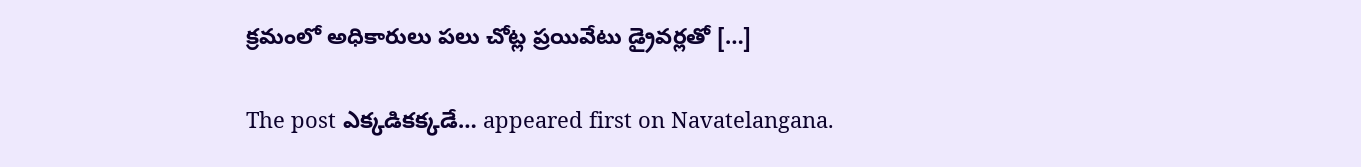క్రమంలో అధికారులు పలు చోట్ల ప్రయివేటు డ్రైవర్లతో […]

The post ఎక్కడికక్కడే… appeared first on Navatelangana.